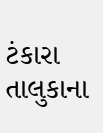ટંકારા તાલુકાના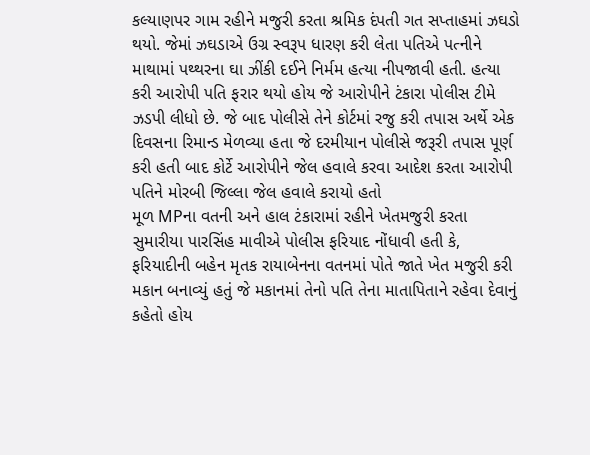કલ્યાણપર ગામ રહીને મજુરી કરતા શ્રમિક દંપતી ગત સપ્તાહમાં ઝઘડો થયો. જેમાં ઝઘડાએ ઉગ્ર સ્વરૂપ ધારણ કરી લેતા પતિએ પત્નીને માથામાં પથ્થરના ઘા ઝીંકી દઈને નિર્મમ હત્યા નીપજાવી હતી. હત્યા કરી આરોપી પતિ ફરાર થયો હોય જે આરોપીને ટંકારા પોલીસ ટીમે ઝડપી લીધો છે. જે બાદ પોલીસે તેને કોર્ટમાં રજુ કરી તપાસ અર્થે એક દિવસના રિમાન્ડ મેળવ્યા હતા જે દરમીયાન પોલીસે જરૂરી તપાસ પૂર્ણ કરી હતી બાદ કોર્ટે આરોપીને જેલ હવાલે કરવા આદેશ કરતા આરોપી પતિને મોરબી જિલ્લા જેલ હવાલે કરાયો હતો
મૂળ MPના વતની અને હાલ ટંકારામાં રહીને ખેતમજુરી કરતા સુમારીયા પારસિંહ માવીએ પોલીસ ફરિયાદ નોંધાવી હતી કે, ફરિયાદીની બહેન મૃતક રાયાબેનના વતનમાં પોતે જાતે ખેત મજુરી કરી મકાન બનાવ્યું હતું જે મકાનમાં તેનો પતિ તેના માતાપિતાને રહેવા દેવાનું કહેતો હોય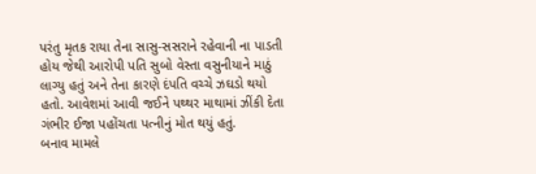પરંતુ મૃતક રાયા તેના સાસુ-સસરાને રહેવાની ના પાડતી હોય જેથી આરોપી પતિ સુબો વેસ્તા વસુનીયાને માઠું લાગ્યુ હતું અને તેના કારણે દંપતિ વચ્ચે ઝઘડો થયો હતો. આવેશમાં આવી જઈને પથ્થર માથામાં ઝીંકી દેતા ગંભીર ઈજા પહોંચતા પત્નીનું મોત થયું હતું.
બનાવ મામલે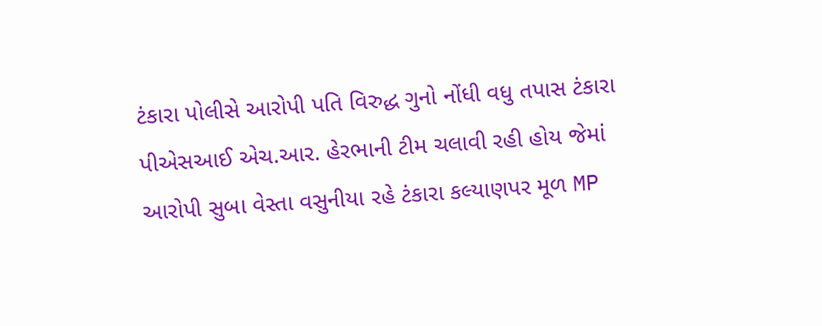ટંકારા પોલીસે આરોપી પતિ વિરુદ્ધ ગુનો નોંધી વધુ તપાસ ટંકારા પીએસઆઈ એચ.આર. હેરભાની ટીમ ચલાવી રહી હોય જેમાં આરોપી સુબા વેસ્તા વસુનીયા રહે ટંકારા કલ્યાણપર મૂળ MP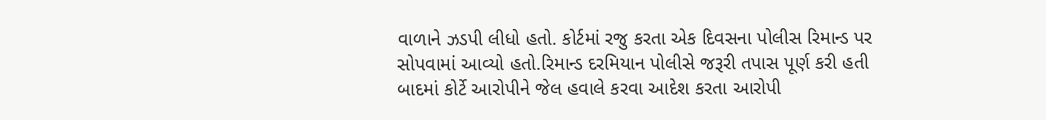વાળાને ઝડપી લીધો હતો. કોર્ટમાં રજુ કરતા એક દિવસના પોલીસ રિમાન્ડ પર સોપવામાં આવ્યો હતો.રિમાન્ડ દરમિયાન પોલીસે જરૂરી તપાસ પૂર્ણ કરી હતી બાદમાં કોર્ટે આરોપીને જેલ હવાલે કરવા આદેશ કરતા આરોપી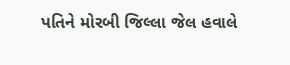પતિને મોરબી જિલ્લા જેલ હવાલે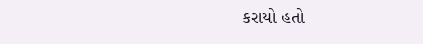કરાયો હતો